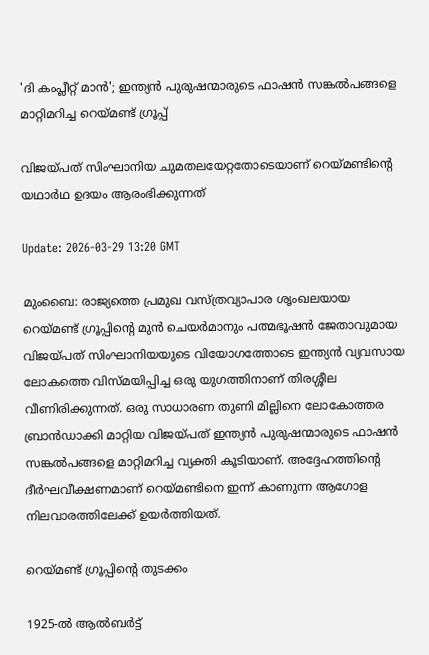'ദി കംപ്ലീറ്റ് മാൻ'; ഇന്ത്യൻ പുരുഷന്മാരുടെ ഫാഷൻ സങ്കൽപങ്ങളെ മാറ്റിമറിച്ച റെയ്മണ്ട് ഗ്രൂപ്പ്

വിജയ്പത് സിംഘാനിയ ചുമതലയേറ്റതോടെയാണ് റെയ്മണ്ടിന്‍റെ യഥാർഥ ഉദയം ആരംഭിക്കുന്നത്

Update: 2026-03-29 13:20 GMT

മുംബൈ: രാജ്യത്തെ പ്രമുഖ വസ്ത്രവ്യാപാര ശൃംഖലയായ റെയ്മണ്ട് ഗ്രൂപ്പിന്റെ മുൻ ചെയര്‍മാനും പത്മഭൂഷൻ ജേതാവുമായ വിജയ്പത് സിംഘാനിയയുടെ വിയോഗത്തോടെ ഇന്ത്യൻ വ്യവസായ ലോകത്തെ വിസ്മയിപ്പിച്ച ഒരു യുഗത്തിനാണ് തിരശ്ശീല വീണിരിക്കുന്നത്. ഒരു സാധാരണ തുണി മില്ലിനെ ലോകോത്തര ബ്രാൻഡാക്കി മാറ്റിയ വിജയ്പത് ഇന്ത്യൻ പുരുഷന്മാരുടെ ഫാഷൻ സങ്കൽപങ്ങളെ മാറ്റിമറിച്ച വ്യക്തി കൂടിയാണ്. അദ്ദേഹത്തിന്റെ ദീർഘവീക്ഷണമാണ് റെയ്മണ്ടിനെ ഇന്ന് കാണുന്ന ആഗോള നിലവാരത്തിലേക്ക് ഉയർത്തിയത്.

റെയ്മണ്ട് ഗ്രൂപ്പിന്‍റെ തുടക്കം

1925-ൽ ആൽബര്‍ട്ട്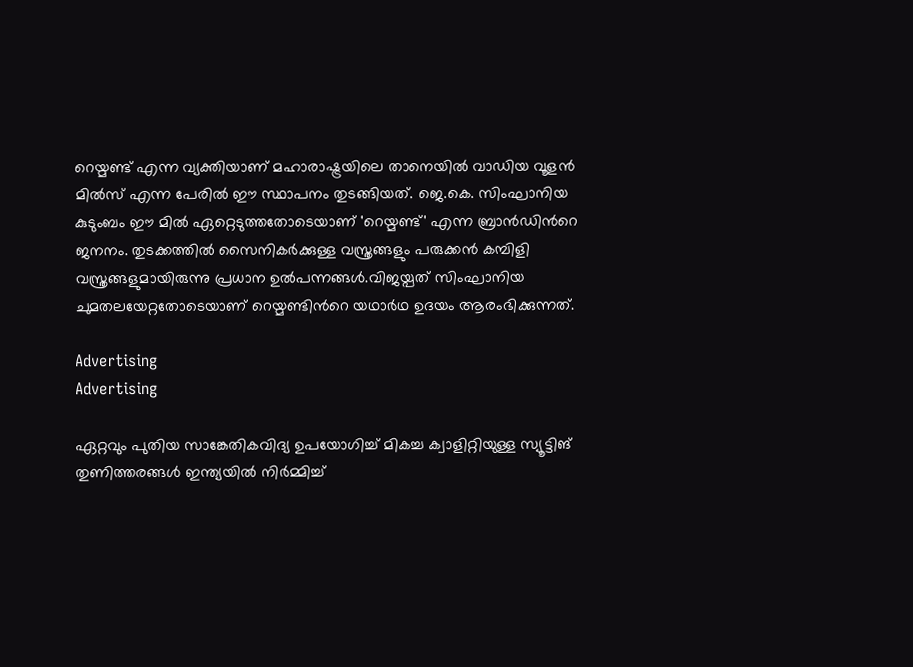റെയ്മണ്ട് എന്ന വ്യക്തിയാണ് മഹാരാഷ്ട്രയിലെ താനെയിൽ വാഡിയ വൂളൻ മിൽസ് എന്ന പേരിൽ ഈ സ്ഥാപനം തുടങ്ങിയത്. ജെ.കെ. സിംഘാനിയ കുടുംബം ഈ മിൽ ഏറ്റെടുത്തതോടെയാണ് 'റെയ്മണ്ട്' എന്ന ബ്രാൻഡിന്‍റെ ജനനം. തുടക്കത്തിൽ സൈനികർക്കുള്ള വസ്ത്രങ്ങളും പരുക്കൻ കമ്പിളി വസ്ത്രങ്ങളുമായിരുന്നു പ്രധാന ഉൽപന്നങ്ങൾ.വിജയ്പത് സിംഘാനിയ ചുമതലയേറ്റതോടെയാണ് റെയ്മണ്ടിന്‍റെ യഥാർഥ ഉദയം ആരംഭിക്കുന്നത്.

Advertising
Advertising

ഏറ്റവും പുതിയ സാങ്കേതികവിദ്യ ഉപയോഗിച്ച് മികച്ച ക്വാളിറ്റിയുള്ള സ്യൂട്ടിങ് തുണിത്തരങ്ങൾ ഇന്ത്യയിൽ നിർമ്മിച്ച്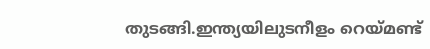തുടങ്ങി.ഇന്ത്യയിലുടനീളം റെയ്മണ്ട്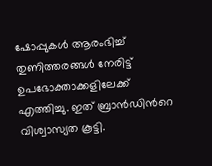ഷോപ്പുകൾ ആരംഭിച്ച് തുണിത്തരങ്ങൾ നേരിട്ട് ഉപഭോക്താക്കളിലേക്ക് എത്തിച്ചു. ഇത് ബ്രാൻഡിന്‍റെ വിശ്വാസ്യത കൂട്ടി.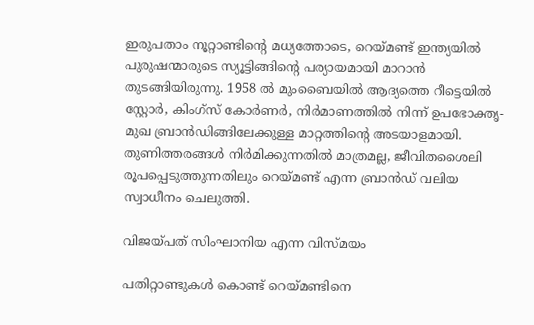ഇരുപതാം നൂറ്റാണ്ടിന്‍റെ മധ്യത്തോടെ, റെയ്മണ്ട് ഇന്ത്യയിൽ പുരുഷന്മാരുടെ സ്യൂട്ടിങ്ങിന്‍റെ പര്യായമായി മാറാൻ തുടങ്ങിയിരുന്നു. 1958 ൽ മുംബൈയിൽ ആദ്യത്തെ റീട്ടെയിൽ സ്റ്റോർ, കിംഗ്സ് കോർണർ, നിർമാണത്തിൽ നിന്ന് ഉപഭോക്തൃ-മുഖ ബ്രാൻഡിങ്ങിലേക്കുള്ള മാറ്റത്തിന്‍റെ അടയാളമായി. തുണിത്തരങ്ങൾ നിർമിക്കുന്നതിൽ മാത്രമല്ല, ജീവിതശൈലി രൂപപ്പെടുത്തുന്നതിലും റെയ്മണ്ട് എന്ന ബ്രാൻഡ് വലിയ സ്വാധീനം ചെലുത്തി.

വിജയ്പത് സിംഘാനിയ എന്ന വിസ്മയം

പതിറ്റാണ്ടുകൾ കൊണ്ട് റെയ്മണ്ടിനെ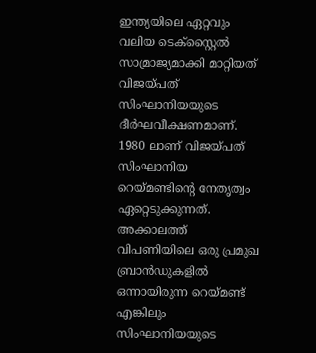ഇന്ത്യയിലെ ഏറ്റവും വലിയ ടെക്സ്റ്റൈൽ സാമ്രാജ്യമാക്കി മാറ്റിയത് വിജയ്പത് സിംഘാനിയയുടെ ദീർഘവീക്ഷണമാണ്. 1980 ലാണ് വിജയ്പത് സിംഘാനിയ റെയ്മണ്ടിന്റെ നേതൃത്വം ഏറ്റെടുക്കുന്നത്. അക്കാലത്ത് വിപണിയിലെ ഒരു പ്രമുഖ ബ്രാന്‍ഡുകളില്‍ ഒന്നായിരുന്ന റെയ്മണ്ട് എങ്കിലും സിംഘാനിയയുടെ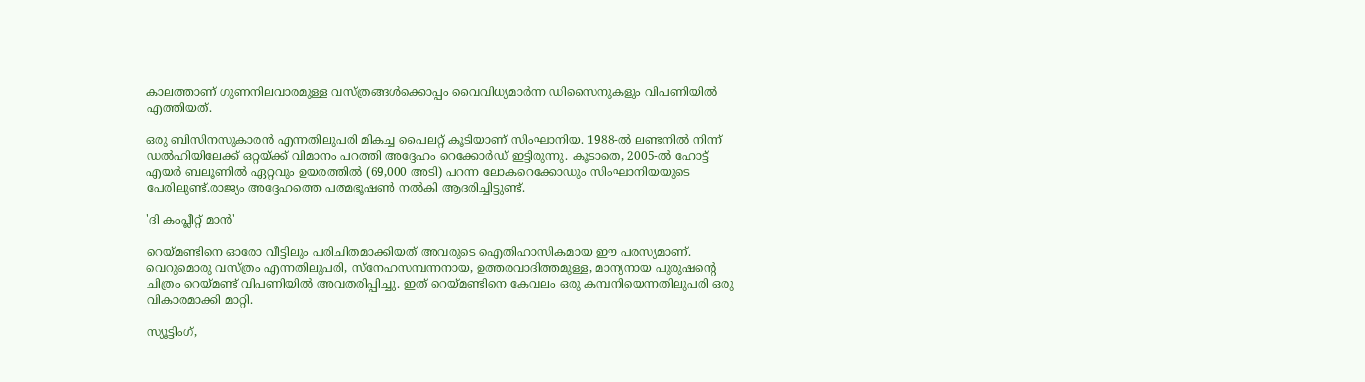കാലത്താണ് ഗുണനിലവാരമുള്ള വസ്ത്രങ്ങൾക്കൊപ്പം വൈവിധ്യമാർന്ന ഡിസൈനുകളും വിപണിയിൽ എത്തിയത്.

ഒരു ബിസിനസുകാരൻ എന്നതിലുപരി മികച്ച പൈലറ്റ് കൂടിയാണ് സിംഘാനിയ. 1988-ൽ ലണ്ടനിൽ നിന്ന് ഡൽഹിയിലേക്ക് ഒറ്റയ്ക്ക് വിമാനം പറത്തി അദ്ദേഹം റെക്കോർഡ് ഇട്ടിരുന്നു. കൂടാതെ, 2005-ൽ ഹോട്ട് എയർ ബലൂണിൽ ഏറ്റവും ഉയരത്തിൽ (69,000 അടി) പറന്ന ലോകറെക്കോഡും സിംഘാനിയയുടെ പേരിലുണ്ട്.രാജ്യം അദ്ദേഹത്തെ പത്മഭൂഷൺ നൽകി ആദരിച്ചിട്ടുണ്ട്.

'ദി കംപ്ലീറ്റ് മാൻ'

റെയ്മണ്ടിനെ ഓരോ വീട്ടിലും പരിചിതമാക്കിയത് അവരുടെ ഐതിഹാസികമായ ഈ പരസ്യമാണ്. വെറുമൊരു വസ്ത്രം എന്നതിലുപരി, സ്നേഹസമ്പന്നനായ, ഉത്തരവാദിത്തമുള്ള, മാന്യനായ പുരുഷന്‍റെ ചിത്രം റെയ്മണ്ട് വിപണിയിൽ അവതരിപ്പിച്ചു. ഇത് റെയ്മണ്ടിനെ കേവലം ഒരു കമ്പനിയെന്നതിലുപരി ഒരു വികാരമാക്കി മാറ്റി.

സ്യൂട്ടിംഗ്,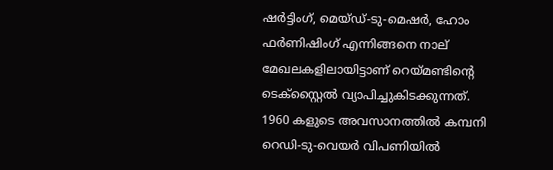ഷർട്ടിംഗ്, മെയ്ഡ്-ടു-മെഷർ, ഹോം ഫർണിഷിംഗ് എന്നിങ്ങനെ നാല് മേഖലകളിലായിട്ടാണ് റെയ്മണ്ടിന്‍റെ ടെക്സ്റ്റൈൽ വ്യാപിച്ചുകിടക്കുന്നത്. 1960 കളുടെ അവസാനത്തിൽ കമ്പനി റെഡി-ടു-വെയർ വിപണിയിൽ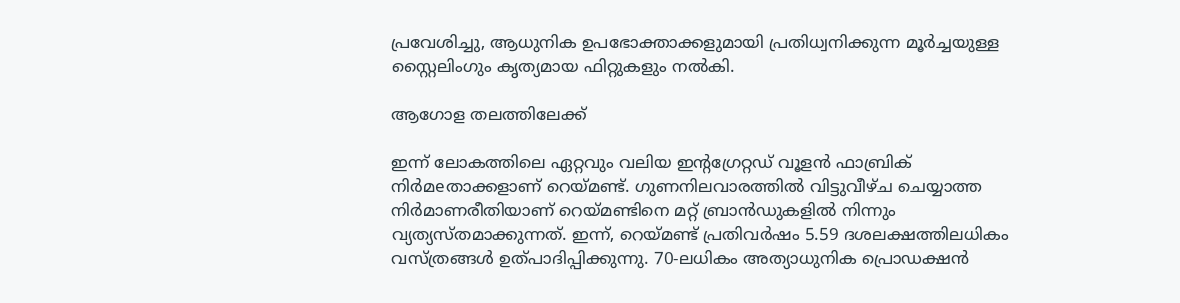പ്രവേശിച്ചു, ആധുനിക ഉപഭോക്താക്കളുമായി പ്രതിധ്വനിക്കുന്ന മൂർച്ചയുള്ള സ്റ്റൈലിംഗും കൃത്യമായ ഫിറ്റുകളും നൽകി.

ആഗോള തലത്തിലേക്ക്

ഇന്ന് ലോകത്തിലെ ഏറ്റവും വലിയ ഇൻ്റഗ്രേറ്റഡ് വൂളൻ ഫാബ്രിക് നിർമeതാക്കളാണ് റെയ്മണ്ട്. ഗുണനിലവാരത്തിൽ വിട്ടുവീഴ്ച ചെയ്യാത്ത നിർമാണരീതിയാണ് റെയ്മണ്ടിനെ മറ്റ് ബ്രാൻഡുകളിൽ നിന്നും വ്യത്യസ്തമാക്കുന്നത്. ഇന്ന്, റെയ്മണ്ട് പ്രതിവർഷം 5.59 ദശലക്ഷത്തിലധികം വസ്ത്രങ്ങൾ ഉത്പാദിപ്പിക്കുന്നു. 70-ലധികം അത്യാധുനിക പ്രൊഡക്ഷൻ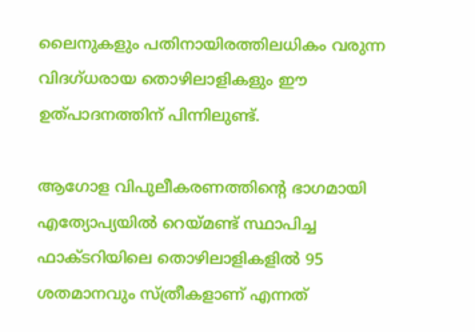ലൈനുകളും പതിനായിരത്തിലധികം വരുന്ന വിദഗ്ധരായ തൊഴിലാളികളും ഈ ഉത്പാദനത്തിന് പിന്നിലുണ്ട്.

ആഗോള വിപുലീകരണത്തിന്റെ ഭാഗമായി എത്യോപ്യയിൽ റെയ്മണ്ട് സ്ഥാപിച്ച ഫാക്ടറിയിലെ തൊഴിലാളികളിൽ 95 ശതമാനവും സ്ത്രീകളാണ് എന്നത്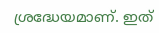ശ്രദ്ധേയമാണ്. ഇത്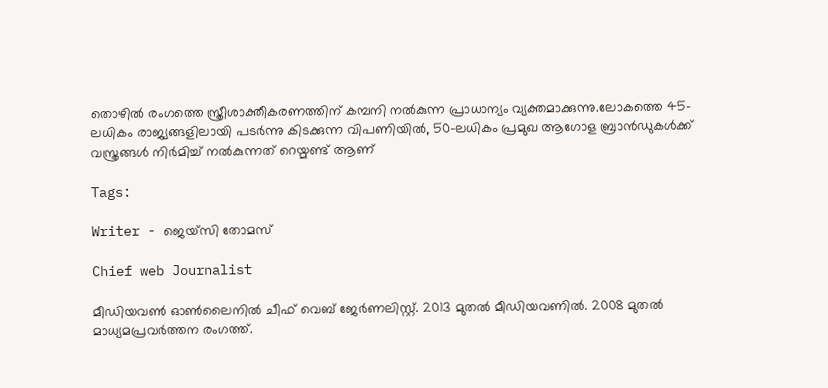തൊഴിൽ രംഗത്തെ സ്ത്രീശാക്തീകരണത്തിന് കമ്പനി നൽകുന്ന പ്രാധാന്യം വ്യക്തമാക്കുന്നു.ലോകത്തെ 45-ലധികം രാജ്യങ്ങളിലായി പടർന്നു കിടക്കുന്ന വിപണിയിൽ, 50-ലധികം പ്രമുഖ ആഗോള ബ്രാൻഡുകൾക്ക് വസ്ത്രങ്ങൾ നിർമിച്ച് നൽകുന്നത് റെയ്മണ്ട് ആണ്

Tags:

Writer - ജെയ്സി തോമസ്

Chief web Journalist

മീഡിയവൺ ഓൺലൈനിൽ ചീഫ് വെബ് ജേർണലിസ്റ്റ്. 2013 മുതൽ മീഡിയവണിൽ. 2008 മുതൽ മാധ്യമപ്രവർത്തന രംഗത്ത്.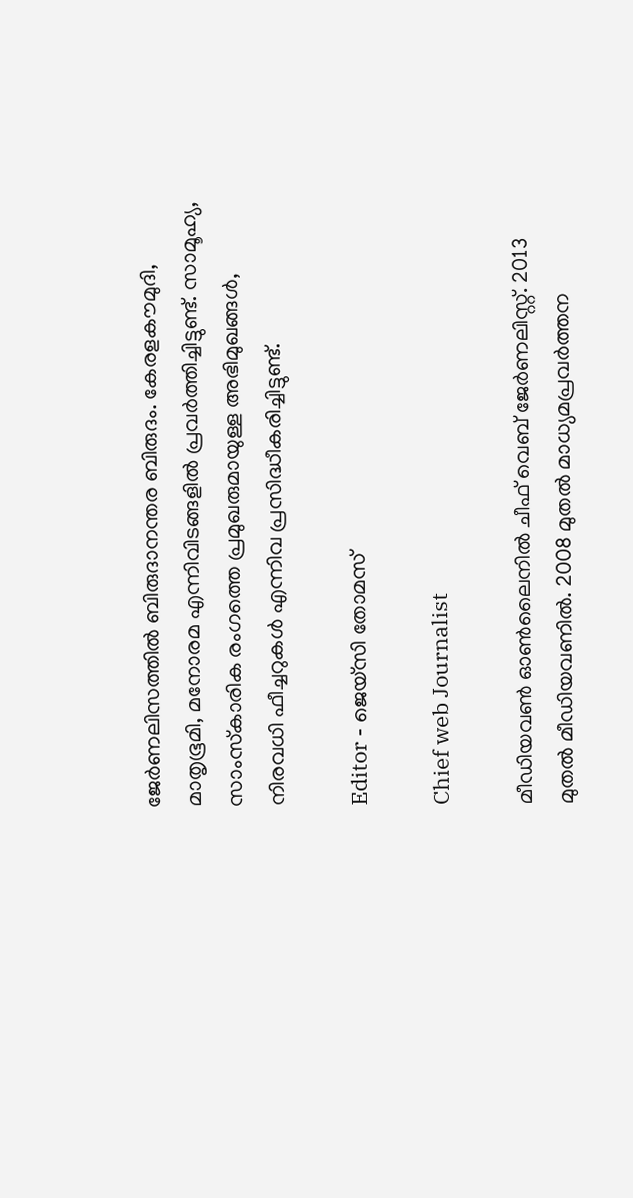ജേർണലിസത്തിൽ ബിരുദാനന്തര ബിരുദം. കേരളകൗമുദി, മാതൃഭൂമി, മനോരമ എന്നിവിടങ്ങളിൽ പ്രവർത്തിച്ചിട്ടുണ്ട്. സാമൂഹ്യ, സാംസ്‌കാരിക രംഗത്തെ പ്രമുഖരുമായുള്ള അഭിമുഖങ്ങൾ, നിരവധി ഫീച്ചറുകൾ എന്നിവ പ്രസിദ്ധീകരിച്ചിട്ടുണ്ട്.

Editor - ജെയ്സി തോമസ്

Chief web Journalist

മീഡിയവൺ ഓൺലൈനിൽ ചീഫ് വെബ് ജേർണലിസ്റ്റ്. 2013 മുതൽ മീഡിയവണിൽ. 2008 മുതൽ മാധ്യമപ്രവർത്തന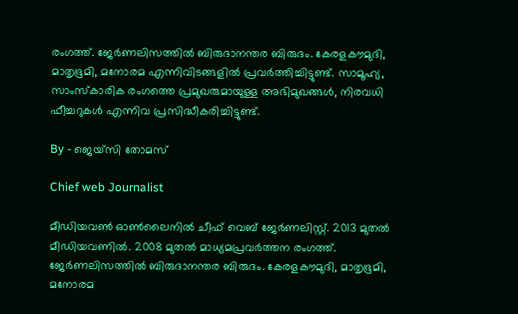രംഗത്ത്. ജേർണലിസത്തിൽ ബിരുദാനന്തര ബിരുദം. കേരളകൗമുദി, മാതൃഭൂമി, മനോരമ എന്നിവിടങ്ങളിൽ പ്രവർത്തിച്ചിട്ടുണ്ട്. സാമൂഹ്യ, സാംസ്‌കാരിക രംഗത്തെ പ്രമുഖരുമായുള്ള അഭിമുഖങ്ങൾ, നിരവധി ഫീച്ചറുകൾ എന്നിവ പ്രസിദ്ധീകരിച്ചിട്ടുണ്ട്.

By - ജെയ്സി തോമസ്

Chief web Journalist

മീഡിയവൺ ഓൺലൈനിൽ ചീഫ് വെബ് ജേർണലിസ്റ്റ്. 2013 മുതൽ മീഡിയവണിൽ. 2008 മുതൽ മാധ്യമപ്രവർത്തന രംഗത്ത്. ജേർണലിസത്തിൽ ബിരുദാനന്തര ബിരുദം. കേരളകൗമുദി, മാതൃഭൂമി, മനോരമ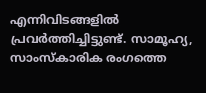എന്നിവിടങ്ങളിൽ പ്രവർത്തിച്ചിട്ടുണ്ട്. സാമൂഹ്യ, സാംസ്‌കാരിക രംഗത്തെ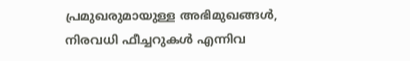പ്രമുഖരുമായുള്ള അഭിമുഖങ്ങൾ, നിരവധി ഫീച്ചറുകൾ എന്നിവ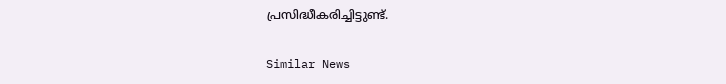പ്രസിദ്ധീകരിച്ചിട്ടുണ്ട്.

Similar News